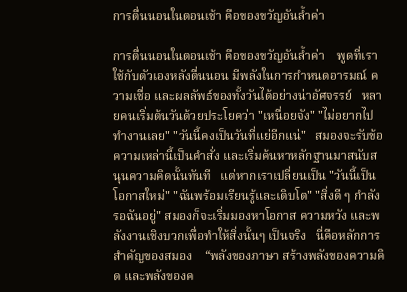การตื่นนอนในตอนเช้า คือของขวัญอันล้ำค่า

การตื่นนอนในตอนเช้า คือของขวัญอันล้ำค่า    พูดที่เราใช้กับตัวเองหลังตื่นนอน มีพลังในการกำหนดอารมณ์ ความเชื่อ และผลลัพธ์ของทั้งวันได้อย่างน่าอัศจรรย์   หลายคนเริ่มต้นวันด้วยประโยคว่า "เหนื่อยจัง" "ไม่อยากไปทำงานเลย" "วันนี้คงเป็นวันที่แย่อีกแน่"   สมองจะรับข้อความเหล่านี้เป็นคำสั่ง และเริ่มค้นหาหลักฐานมาสนับสนุนความคิดนั้นทันที   แต่หากเราเปลี่ยนเป็น "วันนี้เป็นโอกาสใหม่" "ฉันพร้อมเรียนรู้และเติบโต" "สิ่งดี ๆ กำลังรอฉันอยู่" สมองก็จะเริ่มมองหาโอกาส ความหวัง และพลังงานเชิงบวกเพื่อทำให้สิ่งนั้นๆ เป็นจริง   นี่คือหลักการสำคัญของสมอง    “พลังของภาษา สร้างพลังของความคิด และพลังของค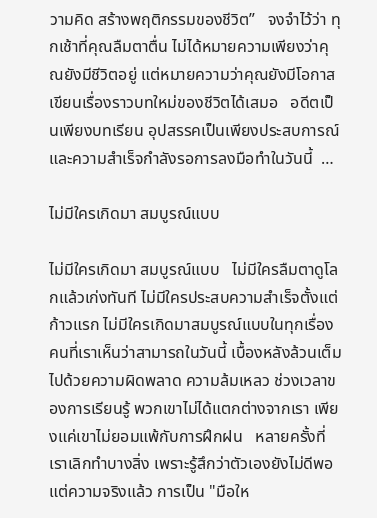วามคิด สร้างพฤติกรรมของชีวิต”   จงจำไว้ว่า ทุกเช้าที่คุณลืมตาตื่น ไม่ได้หมายความเพียงว่าคุณยังมีชีวิตอยู่ แต่หมายความว่าคุณยังมีโอกาสเขียนเรื่องราวบทใหม่ของชีวิตได้เสมอ   อดีตเป็นเพียงบทเรียน อุปสรรคเป็นเพียงประสบการณ์ และความสำเร็จกำลังรอการลงมือทำในวันนี้  …

ไม่มีใครเกิดมา สมบูรณ์แบบ

ไม่มีใครเกิดมา สมบูรณ์แบบ   ไม่มีใครลืมตาดูโลกแล้วเก่งทันที ไม่มีใครประสบความสำเร็จตั้งแต่ก้าวแรก ไม่มีใครเกิดมาสมบูรณ์แบบในทุกเรื่อง   คนที่เราเห็นว่าสามารถในวันนี้ เบื้องหลังล้วนเต็มไปด้วยความผิดพลาด ความล้มเหลว ช่วงเวลาของการเรียนรู้ พวกเขาไม่ได้แตกต่างจากเรา เพียงแค่เขาไม่ยอมแพ้กับการฝึกฝน   หลายครั้งที่เราเลิกทำบางสิ่ง เพราะรู้สึกว่าตัวเองยังไม่ดีพอ แต่ความจริงแล้ว การเป็น "มือให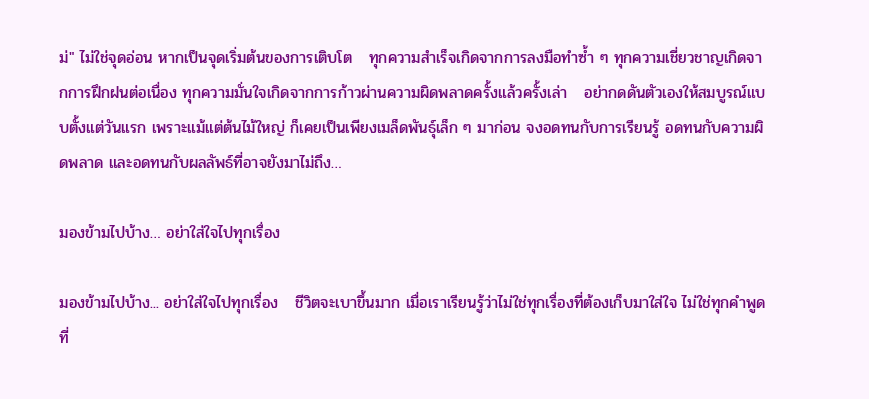ม่" ไม่ใช่จุดอ่อน หากเป็นจุดเริ่มต้นของการเติบโต   ทุกความสำเร็จเกิดจากการลงมือทำซ้ำ ๆ ทุกความเชี่ยวชาญเกิดจากการฝึกฝนต่อเนื่อง ทุกความมั่นใจเกิดจากการก้าวผ่านความผิดพลาดครั้งแล้วครั้งเล่า   อย่ากดดันตัวเองให้สมบูรณ์แบบตั้งแต่วันแรก เพราะแม้แต่ต้นไม้ใหญ่ ก็เคยเป็นเพียงเมล็ดพันธุ์เล็ก ๆ มาก่อน จงอดทนกับการเรียนรู้ อดทนกับความผิดพลาด และอดทนกับผลลัพธ์ที่อาจยังมาไม่ถึง…

มองข้ามไปบ้าง… อย่าใส่ใจไปทุกเรื่อง

มองข้ามไปบ้าง... อย่าใส่ใจไปทุกเรื่อง   ชีวิตจะเบาขึ้นมาก เมื่อเราเรียนรู้ว่าไม่ใช่ทุกเรื่องที่ต้องเก็บมาใส่ใจ ไม่ใช่ทุกคำพูดที่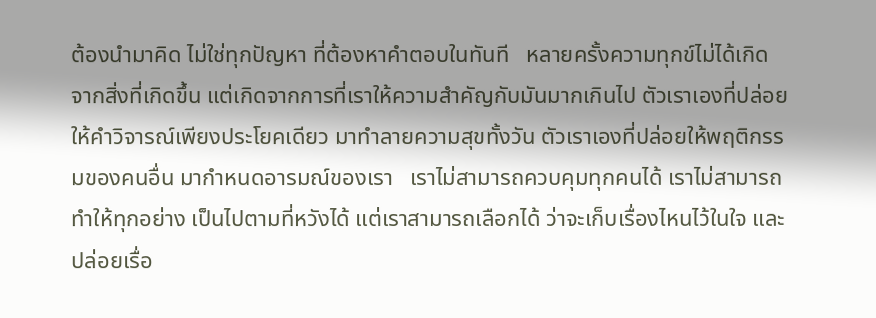ต้องนำมาคิด ไม่ใช่ทุกปัญหา ที่ต้องหาคำตอบในทันที   หลายครั้งความทุกข์ไม่ได้เกิดจากสิ่งที่เกิดขึ้น แต่เกิดจากการที่เราให้ความสำคัญกับมันมากเกินไป ตัวเราเองที่ปล่อยให้คำวิจารณ์เพียงประโยคเดียว มาทำลายความสุขทั้งวัน ตัวเราเองที่ปล่อยให้พฤติกรรมของคนอื่น มากำหนดอารมณ์ของเรา   เราไม่สามารถควบคุมทุกคนได้ เราไม่สามารถทำให้ทุกอย่าง เป็นไปตามที่หวังได้ แต่เราสามารถเลือกได้ ว่าจะเก็บเรื่องไหนไว้ในใจ และปล่อยเรื่อ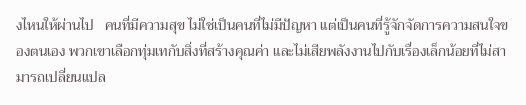งไหนให้ผ่านไป   คนที่มีความสุข ไม่ใช่เป็นคนที่ไม่มีปัญหา แต่เป็นคนที่รู้จักจัดการความสนใจของตนเอง พวกเขาเลือกทุ่มเทกับสิ่งที่สร้างคุณค่า และไม่เสียพลังงานไปกับเรื่องเล็กน้อยที่ไม่สามารถเปลี่ยนแปล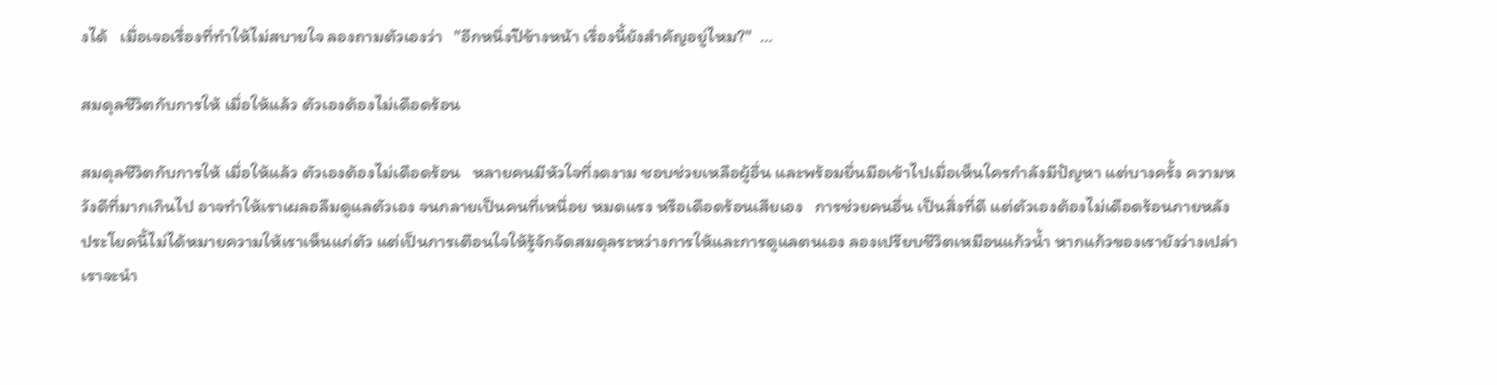งได้   เมื่อเจอเรื่องที่ทำให้ไม่สบายใจ ลองถามตัวเองว่า   "อีกหนึ่งปีข้างหน้า เรื่องนี้ยังสำคัญอยู่ไหม?"  …

สมดุลชีวิตกับการให้ เมื่อให้แล้ว ตัวเองต้องไม่เดือดร้อน

สมดุลชีวิตกับการให้ เมื่อให้แล้ว ตัวเองต้องไม่เดือดร้อน   หลายคนมีหัวใจที่งดงาม ชอบช่วยเหลือผู้อื่น และพร้อมยื่นมือเข้าไปเมื่อเห็นใครกำลังมีปัญหา แต่บางครั้ง ความหวังดีที่มากเกินไป อาจทำให้เราเผลอลืมดูแลตัวเอง จนกลายเป็นคนที่เหนื่อย หมดแรง หรือเดือดร้อนเสียเอง   การช่วยคนอื่น เป็นสิ่งที่ดี แต่ตัวเองต้องไม่เดือดร้อนภายหลัง   ประโยคนี้ไม่ได้หมายความให้เราเห็นแก่ตัว แต่เป็นการเตือนใจให้รู้จักจัดสมดุลระหว่างการให้และการดูแลตนเอง ลองเปรียบชีวิตเหมือนแก้วน้ำ หากแก้วของเรายังว่างเปล่า เราจะนำ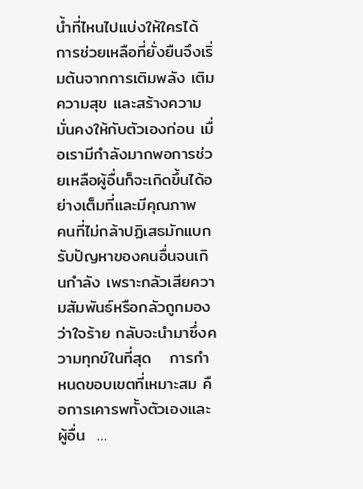น้ำที่ไหนไปแบ่งให้ใครได้ การช่วยเหลือที่ยั่งยืนจึงเริ่มต้นจากการเติมพลัง เติมความสุข และสร้างความมั่นคงให้กับตัวเองก่อน เมื่อเรามีกำลังมากพอการช่วยเหลือผู้อื่นก็จะเกิดขึ้นได้อย่างเต็มที่และมีคุณภาพ   คนที่ไม่กล้าปฏิเสธมักแบกรับปัญหาของคนอื่นจนเกินกำลัง เพราะกลัวเสียความสัมพันธ์หรือกลัวถูกมองว่าใจร้าย กลับจะนำมาซึ่งความทุกข์ในที่สุด   การกำหนดขอบเขตที่เหมาะสม คือการเคารพทั้งตัวเองและผู้อื่น  …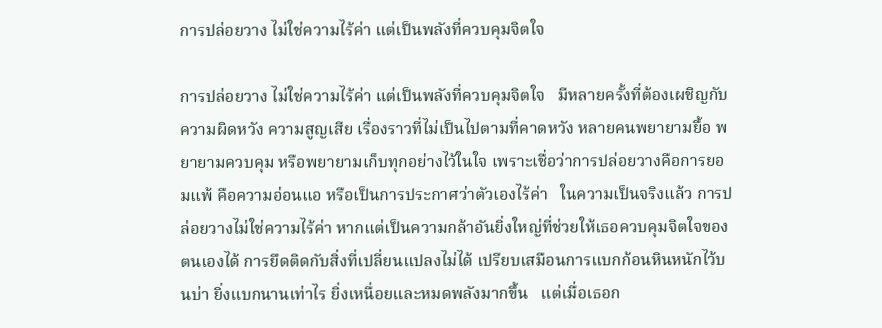การปล่อยวาง ไม่ใช่ความไร้ค่า แต่เป็นพลังที่ควบคุมจิตใจ

การปล่อยวาง ไม่ใช่ความไร้ค่า แต่เป็นพลังที่ควบคุมจิตใจ   มีหลายครั้งที่ต้องเผชิญกับความผิดหวัง ความสูญเสีย เรื่องราวที่ไม่เป็นไปตามที่คาดหวัง หลายคนพยายามยื้อ พยายามควบคุม หรือพยายามเก็บทุกอย่างไว้ในใจ เพราะเชื่อว่าการปล่อยวางคือการยอมแพ้ คือความอ่อนแอ หรือเป็นการประกาศว่าตัวเองไร้ค่า   ในความเป็นจริงแล้ว การปล่อยวางไม่ใช่ความไร้ค่า หากแต่เป็นความกล้าอันยิ่งใหญ่ที่ช่วยให้เธอควบคุมจิตใจของตนเองได้ การยึดติดกับสิ่งที่เปลี่ยนแปลงไม่ได้ เปรียบเสมือนการแบกก้อนหินหนักไว้บนบ่า ยิ่งแบกนานเท่าไร ยิ่งเหนื่อยและหมดพลังมากขึ้น   แต่เมื่อเธอก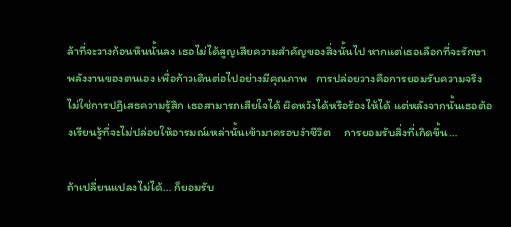ล้าที่จะวางก้อนหินนั้นลง เธอไม่ได้สูญเสียความสำคัญของสิ่งนั้นไป หากแต่เธอเลือกที่จะรักษาพลังงานของตนเอง เพื่อก้าวเดินต่อไปอย่างมีคุณภาพ   การปล่อยวางคือการยอมรับความจริง ไม่ใช่การปฏิเสธความรู้สึก เธอสามารถเสียใจได้ ผิดหวังได้หรือร้องไห้ได้ แต่หลังจากนั้นเธอต้องเรียนรู้ที่จะไม่ปล่อยให้อารมณ์เหล่านั้นเข้ามาครอบงำชีวิต     การยอมรับสิ่งที่เกิดขึ้น…

ถ้าเปลี่ยนแปลงไม่ได้… ก็ยอมรับ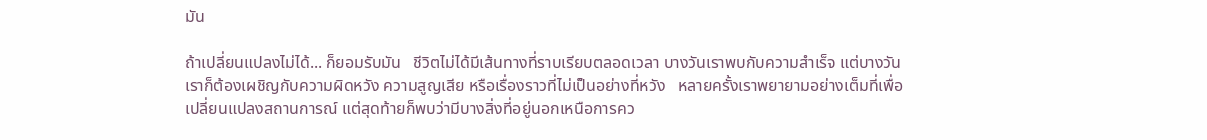มัน

ถ้าเปลี่ยนแปลงไม่ได้... ก็ยอมรับมัน   ชีวิตไม่ได้มีเส้นทางที่ราบเรียบตลอดเวลา บางวันเราพบกับความสำเร็จ แต่บางวันเราก็ต้องเผชิญกับความผิดหวัง ความสูญเสีย หรือเรื่องราวที่ไม่เป็นอย่างที่หวัง   หลายครั้งเราพยายามอย่างเต็มที่เพื่อเปลี่ยนแปลงสถานการณ์ แต่สุดท้ายก็พบว่ามีบางสิ่งที่อยู่นอกเหนือการคว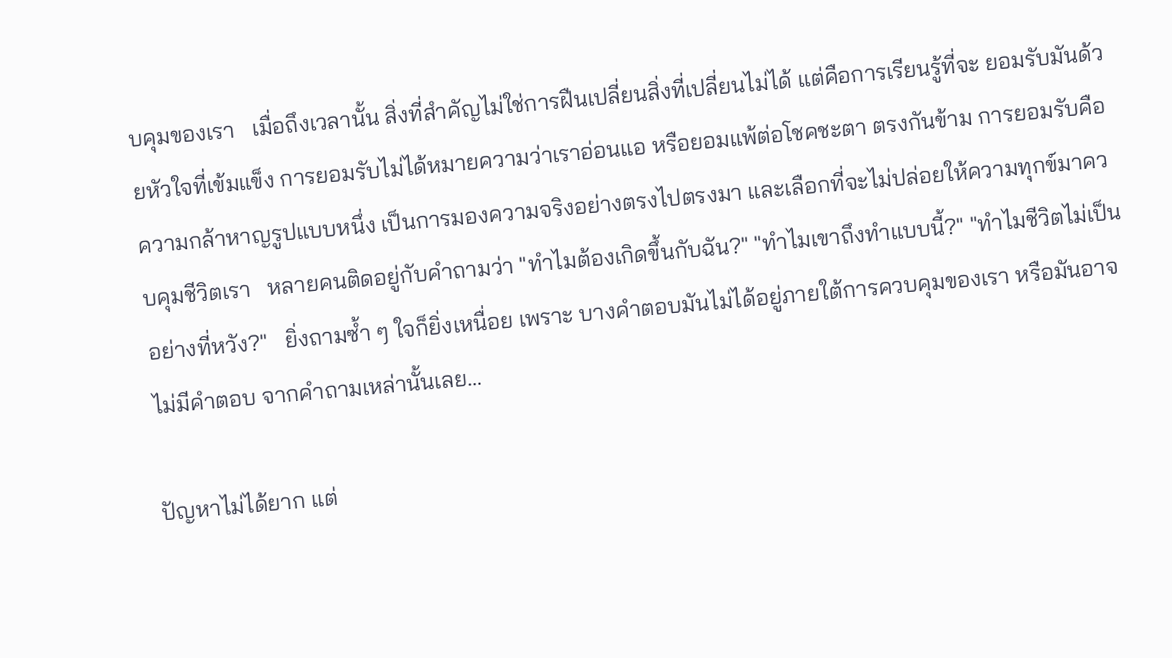บคุมของเรา   เมื่อถึงเวลานั้น สิ่งที่สำคัญไม่ใช่การฝืนเปลี่ยนสิ่งที่เปลี่ยนไม่ได้ แต่คือการเรียนรู้ที่จะ ยอมรับมันด้วยหัวใจที่เข้มแข็ง การยอมรับไม่ได้หมายความว่าเราอ่อนแอ หรือยอมแพ้ต่อโชคชะตา ตรงกันข้าม การยอมรับคือความกล้าหาญรูปแบบหนึ่ง เป็นการมองความจริงอย่างตรงไปตรงมา และเลือกที่จะไม่ปล่อยให้ความทุกข์มาควบคุมชีวิตเรา   หลายคนติดอยู่กับคำถามว่า "ทำไมต้องเกิดขึ้นกับฉัน?" "ทำไมเขาถึงทำแบบนี้?" "ทำไมชีวิตไม่เป็นอย่างที่หวัง?"   ยิ่งถามซ้ำ ๆ ใจก็ยิ่งเหนื่อย เพราะ บางคำตอบมันไม่ได้อยู่ภายใต้การควบคุมของเรา หรือมันอาจไม่มีคำตอบ จากคำถามเหล่านั้นเลย…

ปัญหาไม่ได้ยาก แต่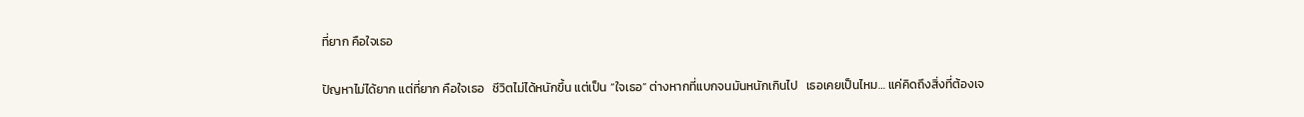ที่ยาก คือใจเธอ

ปัญหาไม่ได้ยาก แต่ที่ยาก คือใจเธอ   ชีวิตไม่ได้หนักขึ้น แต่เป็น “ใจเธอ” ต่างหากที่แบกจนมันหนักเกินไป   เธอเคยเป็นไหม… แค่คิดถึงสิ่งที่ต้องเจ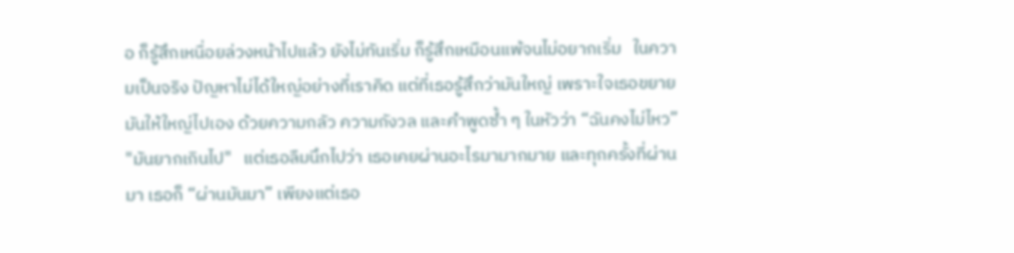อ ก็รู้สึกเหนื่อยล่วงหน้าไปแล้ว ยังไม่ทันเริ่ม ก็รู้สึกเหมือนแพ้จนไม่อยากเริ่ม   ในความเป็นจริง ปัญหาไม่ได้ใหญ่อย่างที่เราคิด แต่ที่เธอรู้สึกว่ามันใหญ่ เพราะใจเธอขยายมันให้ใหญ่ไปเอง ด้วยความกลัว ความกังวล และคำพูดซ้ำ ๆ ในหัวว่า “ฉันคงไม่ไหว” "มันยากเกินไป"   แต่เธอลืมนึกไปว่า เธอเคยผ่านอะไรมามากมาย และทุกครั้งที่ผ่านมา เธอก็ “ผ่านมันมา” เพียงแต่เธอ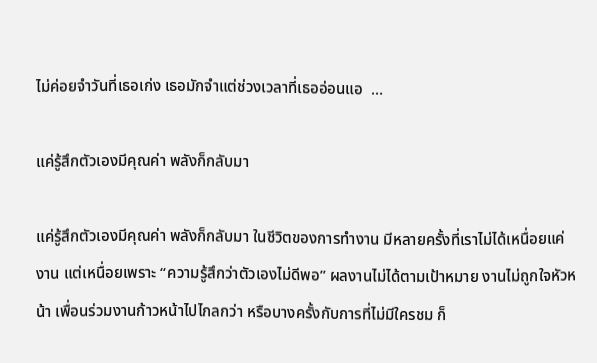ไม่ค่อยจำวันที่เธอเก่ง เธอมักจำแต่ช่วงเวลาที่เธออ่อนแอ  …

แค่รู้สึกตัวเองมีคุณค่า พลังก็กลับมา

แค่รู้สึกตัวเองมีคุณค่า พลังก็กลับมา ในชีวิตของการทำงาน มีหลายครั้งที่เราไม่ได้เหนื่อยแค่งาน แต่เหนื่อยเพราะ “ความรู้สึกว่าตัวเองไม่ดีพอ” ผลงานไม่ได้ตามเป้าหมาย งานไม่ถูกใจหัวหน้า เพื่อนร่วมงานก้าวหน้าไปไกลกว่า หรือบางครั้งกับการที่ไม่มีใครชม ก็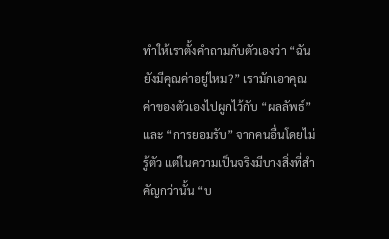ทำให้เราตั้งคำถามกับตัวเองว่า “ฉันยังมีคุณค่าอยู่ไหม?” เรามักเอาคุณค่าของตัวเองไปผูกไว้กับ “ผลลัพธ์” และ “การยอมรับ” จากคนอื่นโดยไม่รู้ตัว แต่ในความเป็นจริงมีบางสิ่งที่สำคัญกว่านั้น “บ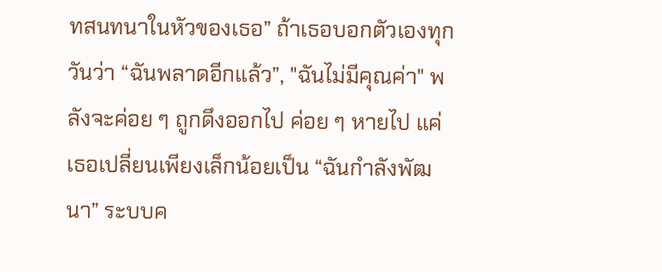ทสนทนาในหัวของเธอ” ถ้าเธอบอกตัวเองทุกวันว่า “ฉันพลาดอีกแล้ว”, "ฉันไม่มีคุณค่า" พลังจะค่อย ๆ ถูกดึงออกไป ค่อย ๆ หายไป แค่เธอเปลี่ยนเพียงเล็กน้อยเป็น “ฉันกำลังพัฒนา” ระบบค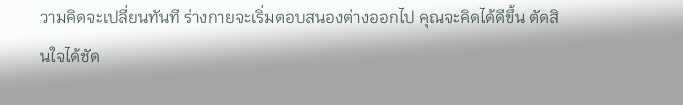วามคิดจะเปลี่ยนทันที ร่างกายจะเริ่มตอบสนองต่างออกไป คุณจะคิดได้ดีขึ้น ตัดสินใจได้ชัด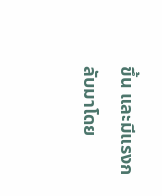ขึ้น และมีแรงกลับมาโดย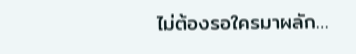ไม่ต้องรอใครมาผลัก…